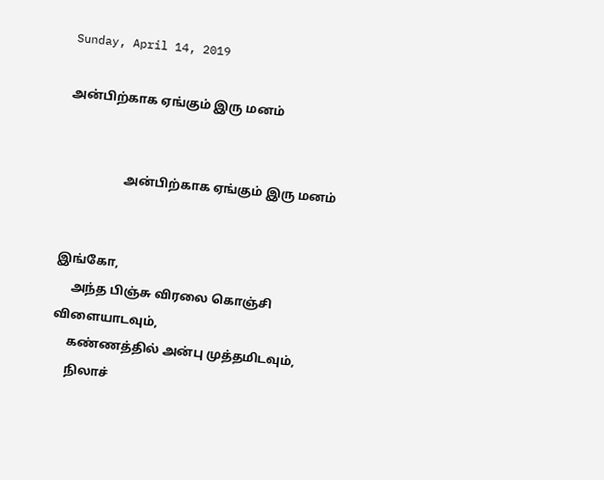Sunday, April 14, 2019

அன்பிற்காக ஏங்கும் இரு மனம்


                   அன்பிற்காக ஏங்கும் இரு மனம்


இங்கோ,
     அந்த பிஞ்சு விரலை கொஞ்சி விளையாடவும்,
     கண்ணத்தில் அன்பு முத்தமிடவும்,
     நிலாச்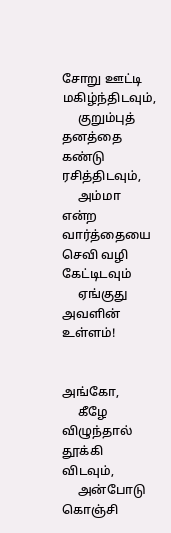சோறு ஊட்டி மகிழ்ந்திடவும்,
     குறும்புத் தனத்தை கண்டு ரசித்திடவும்,
     அம்மா என்ற வார்த்தையை செவி வழி கேட்டிடவும்
     ஏங்குது அவளின் உள்ளம்!


அங்கோ,
     கீழே விழுந்தால் தூக்கி விடவும்,
     அன்போடு கொஞ்சி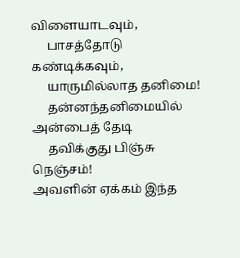விளையாடவும்,
     பாசத்தோடு கண்டிக்கவும்,
     யாருமில்லாத தனிமை!
     தன்னந்தனிமையில் அன்பைத் தேடி
     தவிக்குது பிஞ்சு நெஞ்சம்!
அவளின் ஏக்கம் இந்த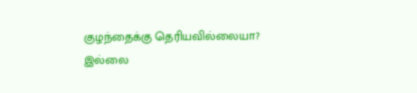குழந்தைக்கு தெரியவில்லையா?
இல்லை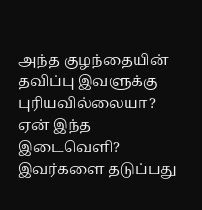அந்த குழந்தையின் தவிப்பு இவளுக்கு புரியவில்லையா?
ஏன் இந்த இடைவெளி? இவர்களை தடுப்பது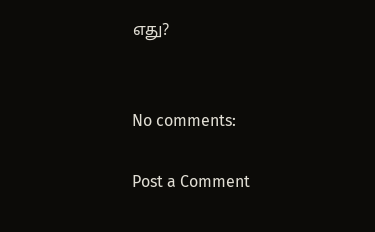எது?


No comments:

Post a Comment